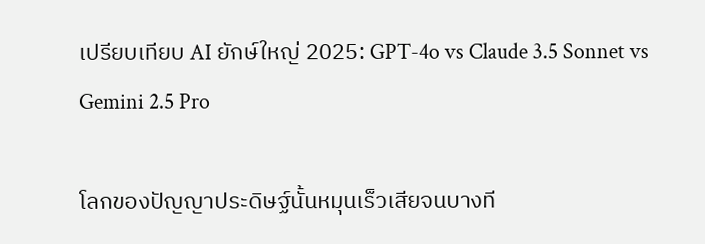เปรียบเทียบ AI ยักษ์ใหญ่ 2025: GPT-4o vs Claude 3.5 Sonnet vs Gemini 2.5 Pro

โลกของปัญญาประดิษฐ์นั้นหมุนเร็วเสียจนบางที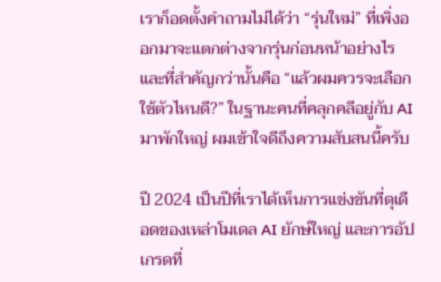เราก็อดตั้งคำถามไม่ได้ว่า “รุ่นใหม่” ที่เพิ่งออกมาจะแตกต่างจากรุ่นก่อนหน้าอย่างไร และที่สำคัญกว่านั้นคือ “แล้วผมควรจะเลือกใช้ตัวไหนดี?” ในฐานะคนที่คลุกคลีอยู่กับ AI มาพักใหญ่ ผมเข้าใจดีถึงความสับสนนี้ครับ

ปี 2024 เป็นปีที่เราได้เห็นการแข่งขันที่ดุเดือดของเหล่าโมเดล AI ยักษ์ใหญ่ และการอัปเกรดที่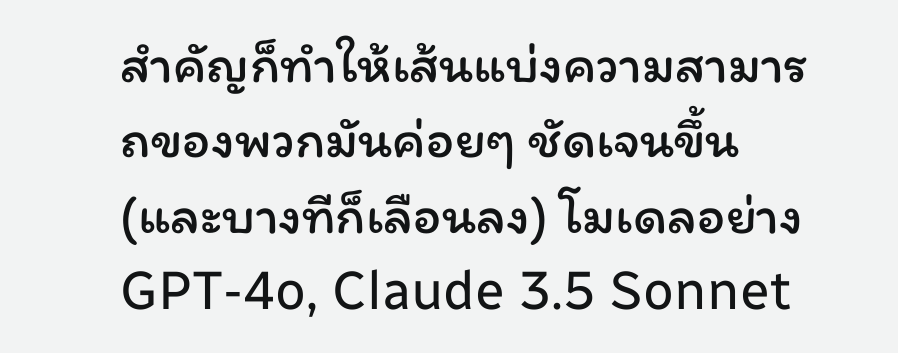สำคัญก็ทำให้เส้นแบ่งความสามารถของพวกมันค่อยๆ ชัดเจนขึ้น (และบางทีก็เลือนลง) โมเดลอย่าง GPT-4o, Claude 3.5 Sonnet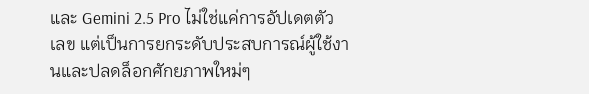และ Gemini 2.5 Pro ไม่ใช่แค่การอัปเดตตัวเลข แต่เป็นการยกระดับประสบการณ์ผู้ใช้งานและปลดล็อกศักยภาพใหม่ๆ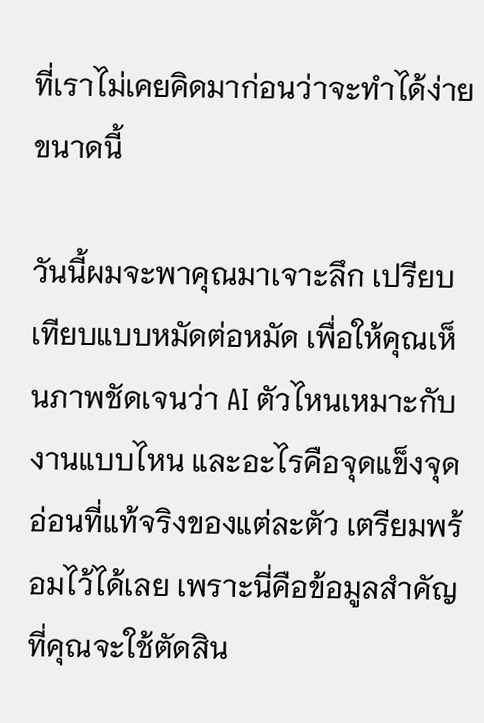ที่เราไม่เคยคิดมาก่อนว่าจะทำได้ง่ายขนาดนี้

วันนี้ผมจะพาคุณมาเจาะลึก เปรียบเทียบแบบหมัดต่อหมัด เพื่อให้คุณเห็นภาพชัดเจนว่า AI ตัวไหนเหมาะกับงานแบบไหน และอะไรคือจุดแข็งจุดอ่อนที่แท้จริงของแต่ละตัว เตรียมพร้อมไว้ได้เลย เพราะนี่คือข้อมูลสำคัญที่คุณจะใช้ตัดสิน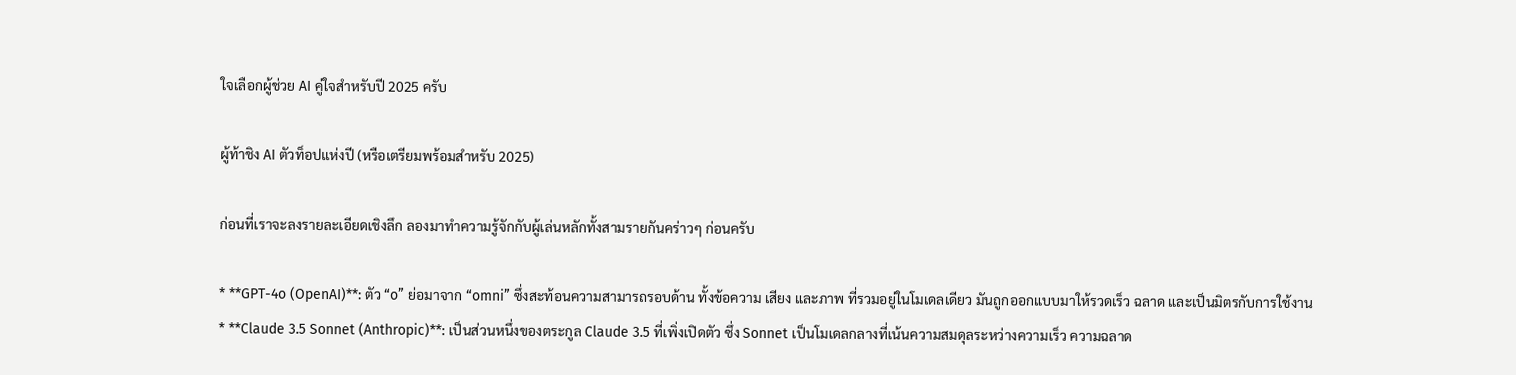ใจเลือกผู้ช่วย AI คู่ใจสำหรับปี 2025 ครับ

ผู้ท้าชิง AI ตัวท็อปแห่งปี (หรือเตรียมพร้อมสำหรับ 2025)

ก่อนที่เราจะลงรายละเอียดเชิงลึก ลองมาทำความรู้จักกับผู้เล่นหลักทั้งสามรายกันคร่าวๆ ก่อนครับ

* **GPT-4o (OpenAI)**: ตัว “o” ย่อมาจาก “omni” ซึ่งสะท้อนความสามารถรอบด้าน ทั้งข้อความ เสียง และภาพ ที่รวมอยู่ในโมเดลเดียว มันถูกออกแบบมาให้รวดเร็ว ฉลาด และเป็นมิตรกับการใช้งาน
* **Claude 3.5 Sonnet (Anthropic)**: เป็นส่วนหนึ่งของตระกูล Claude 3.5 ที่เพิ่งเปิดตัว ซึ่ง Sonnet เป็นโมเดลกลางที่เน้นความสมดุลระหว่างความเร็ว ความฉลาด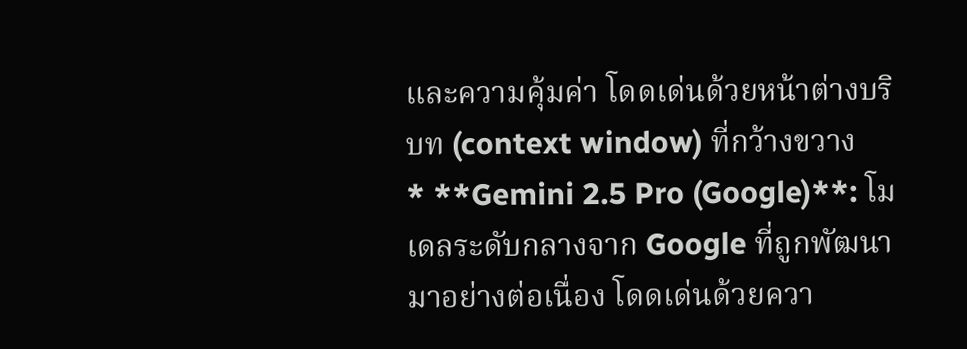และความคุ้มค่า โดดเด่นด้วยหน้าต่างบริบท (context window) ที่กว้างขวาง
* **Gemini 2.5 Pro (Google)**: โมเดลระดับกลางจาก Google ที่ถูกพัฒนามาอย่างต่อเนื่อง โดดเด่นด้วยควา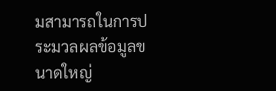มสามารถในการประมวลผลข้อมูลขนาดใหญ่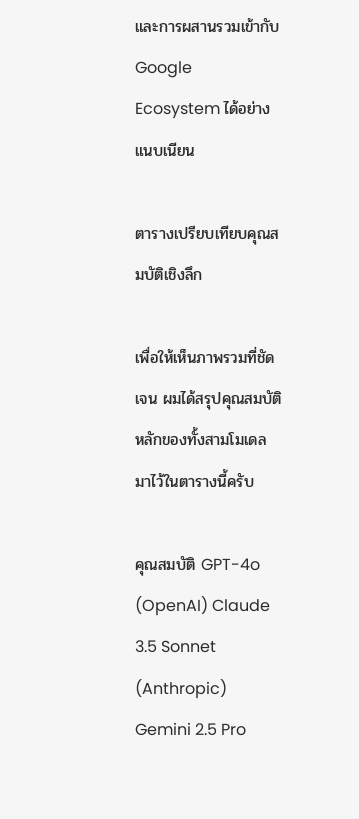และการผสานรวมเข้ากับ Google Ecosystem ได้อย่างแนบเนียน

ตารางเปรียบเทียบคุณสมบัติเชิงลึก

เพื่อให้เห็นภาพรวมที่ชัดเจน ผมได้สรุปคุณสมบัติหลักของทั้งสามโมเดลมาไว้ในตารางนี้ครับ

คุณสมบัติ GPT-4o (OpenAI) Claude 3.5 Sonnet (Anthropic) Gemini 2.5 Pro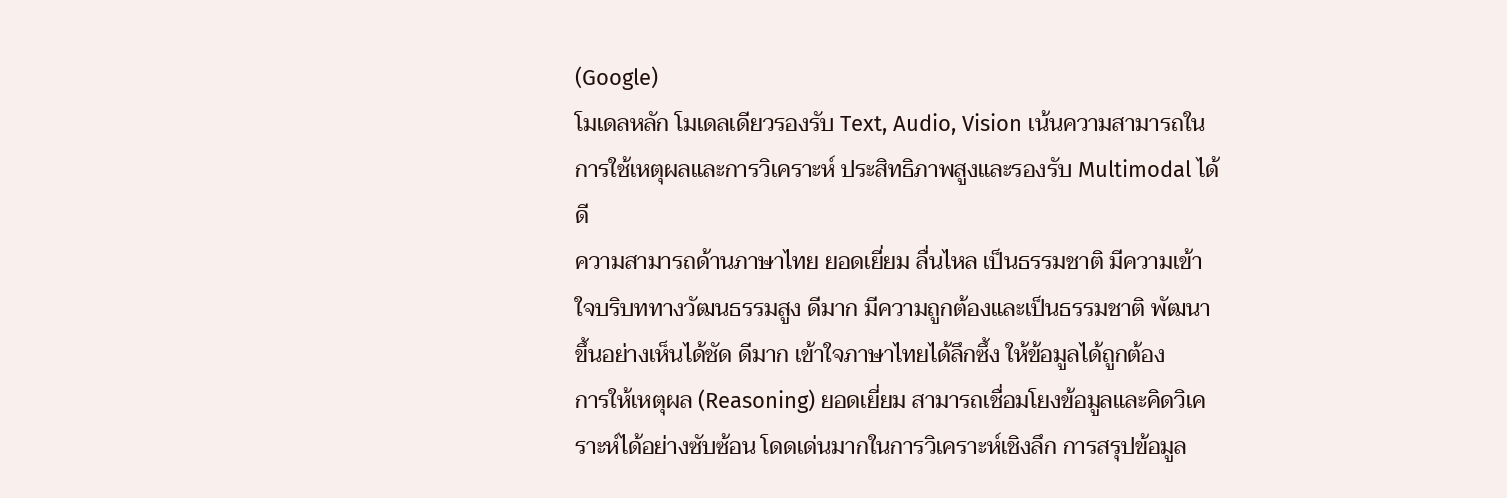(Google)
โมเดลหลัก โมเดลเดียวรองรับ Text, Audio, Vision เน้นความสามารถในการใช้เหตุผลและการวิเคราะห์ ประสิทธิภาพสูงและรองรับ Multimodal ได้ดี
ความสามารถด้านภาษาไทย ยอดเยี่ยม ลื่นไหล เป็นธรรมชาติ มีความเข้าใจบริบททางวัฒนธรรมสูง ดีมาก มีความถูกต้องและเป็นธรรมชาติ พัฒนาขึ้นอย่างเห็นได้ชัด ดีมาก เข้าใจภาษาไทยได้ลึกซึ้ง ให้ข้อมูลได้ถูกต้อง
การให้เหตุผล (Reasoning) ยอดเยี่ยม สามารถเชื่อมโยงข้อมูลและคิดวิเคราะห์ได้อย่างซับซ้อน โดดเด่นมากในการวิเคราะห์เชิงลึก การสรุปข้อมูล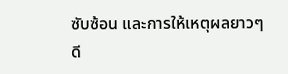ซับซ้อน และการให้เหตุผลยาวๆ ดี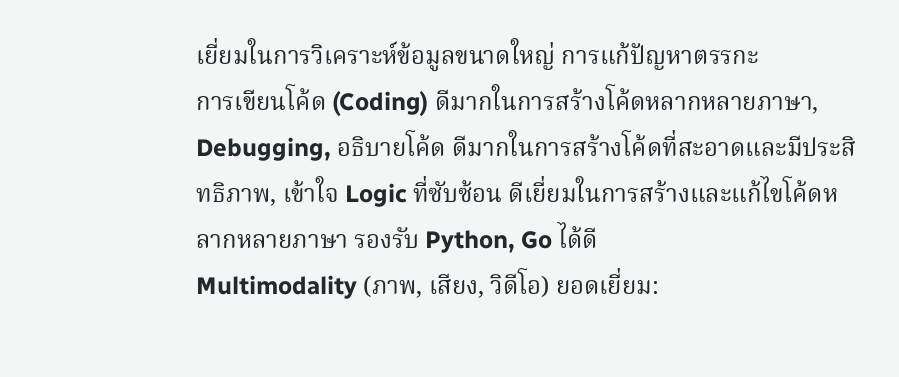เยี่ยมในการวิเคราะห์ข้อมูลขนาดใหญ่ การแก้ปัญหาตรรกะ
การเขียนโค้ด (Coding) ดีมากในการสร้างโค้ดหลากหลายภาษา, Debugging, อธิบายโค้ด ดีมากในการสร้างโค้ดที่สะอาดและมีประสิทธิภาพ, เข้าใจ Logic ที่ซับซ้อน ดีเยี่ยมในการสร้างและแก้ไขโค้ดหลากหลายภาษา รองรับ Python, Go ได้ดี
Multimodality (ภาพ, เสียง, วิดีโอ) ยอดเยี่ยม: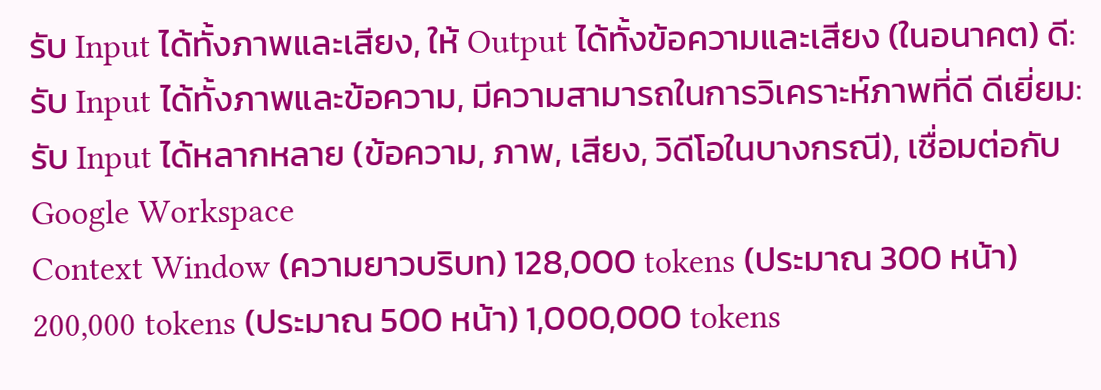รับ Input ได้ทั้งภาพและเสียง, ให้ Output ได้ทั้งข้อความและเสียง (ในอนาคต) ดี: รับ Input ได้ทั้งภาพและข้อความ, มีความสามารถในการวิเคราะห์ภาพที่ดี ดีเยี่ยม: รับ Input ได้หลากหลาย (ข้อความ, ภาพ, เสียง, วิดีโอในบางกรณี), เชื่อมต่อกับ Google Workspace
Context Window (ความยาวบริบท) 128,000 tokens (ประมาณ 300 หน้า) 200,000 tokens (ประมาณ 500 หน้า) 1,000,000 tokens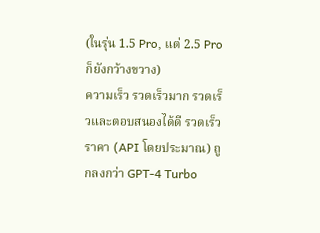(ในรุ่น 1.5 Pro, แต่ 2.5 Pro ก็ยังกว้างขวาง)
ความเร็ว รวดเร็วมาก รวดเร็วและตอบสนองได้ดี รวดเร็ว
ราคา (API โดยประมาณ) ถูกลงกว่า GPT-4 Turbo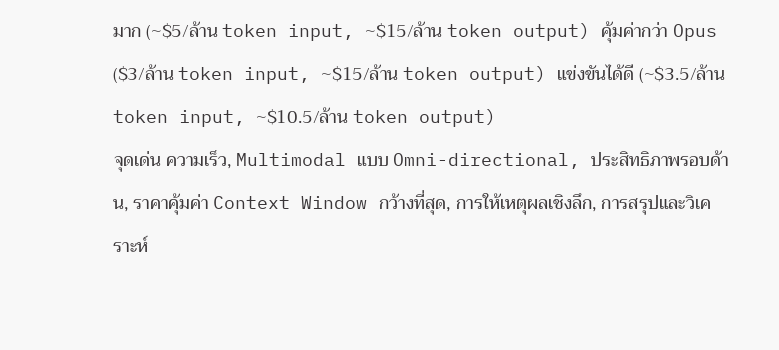มาก (~$5/ล้าน token input, ~$15/ล้าน token output) คุ้มค่ากว่า Opus ($3/ล้าน token input, ~$15/ล้าน token output) แข่งขันได้ดี (~$3.5/ล้าน token input, ~$10.5/ล้าน token output)
จุดเด่น ความเร็ว, Multimodal แบบ Omni-directional, ประสิทธิภาพรอบด้าน, ราคาคุ้มค่า Context Window กว้างที่สุด, การให้เหตุผลเชิงลึก, การสรุปและวิเคราะห์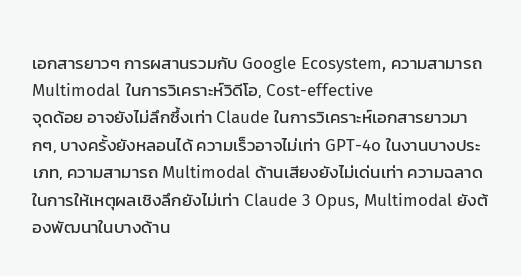เอกสารยาวๆ การผสานรวมกับ Google Ecosystem, ความสามารถ Multimodal ในการวิเคราะห์วิดีโอ, Cost-effective
จุดด้อย อาจยังไม่ลึกซึ้งเท่า Claude ในการวิเคราะห์เอกสารยาวมากๆ, บางครั้งยังหลอนได้ ความเร็วอาจไม่เท่า GPT-4o ในงานบางประเภท, ความสามารถ Multimodal ด้านเสียงยังไม่เด่นเท่า ความฉลาดในการให้เหตุผลเชิงลึกยังไม่เท่า Claude 3 Opus, Multimodal ยังต้องพัฒนาในบางด้าน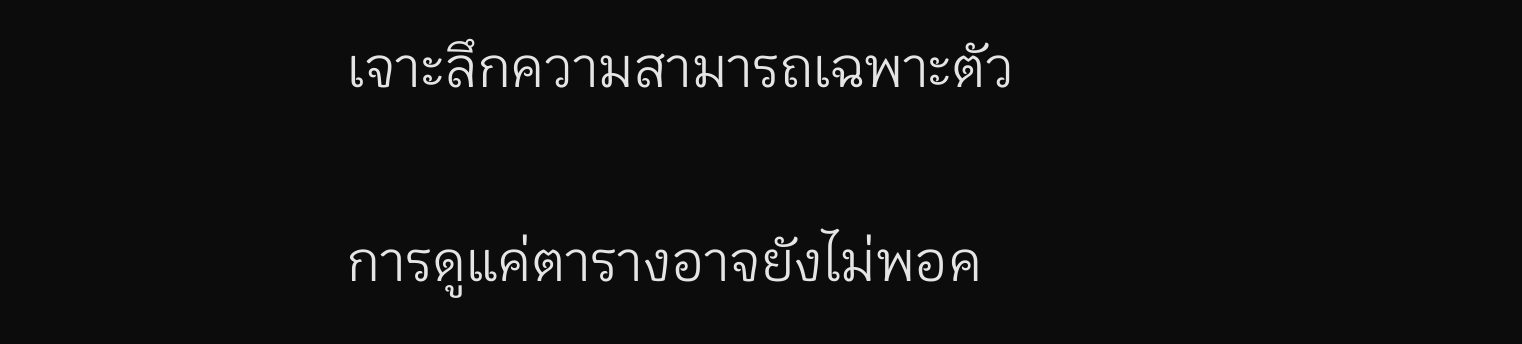เจาะลึกความสามารถเฉพาะตัว

การดูแค่ตารางอาจยังไม่พอค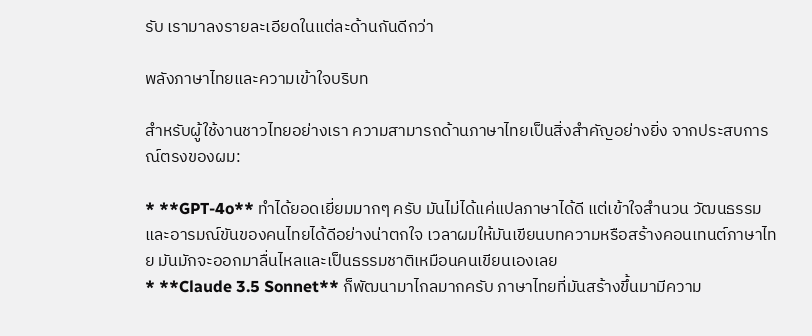รับ เรามาลงรายละเอียดในแต่ละด้านกันดีกว่า

พลังภาษาไทยและความเข้าใจบริบท

สำหรับผู้ใช้งานชาวไทยอย่างเรา ความสามารถด้านภาษาไทยเป็นสิ่งสำคัญอย่างยิ่ง จากประสบการณ์ตรงของผม:

* **GPT-4o** ทำได้ยอดเยี่ยมมากๆ ครับ มันไม่ได้แค่แปลภาษาได้ดี แต่เข้าใจสำนวน วัฒนธรรม และอารมณ์ขันของคนไทยได้ดีอย่างน่าตกใจ เวลาผมให้มันเขียนบทความหรือสร้างคอนเทนต์ภาษาไทย มันมักจะออกมาลื่นไหลและเป็นธรรมชาติเหมือนคนเขียนเองเลย
* **Claude 3.5 Sonnet** ก็พัฒนามาไกลมากครับ ภาษาไทยที่มันสร้างขึ้นมามีความ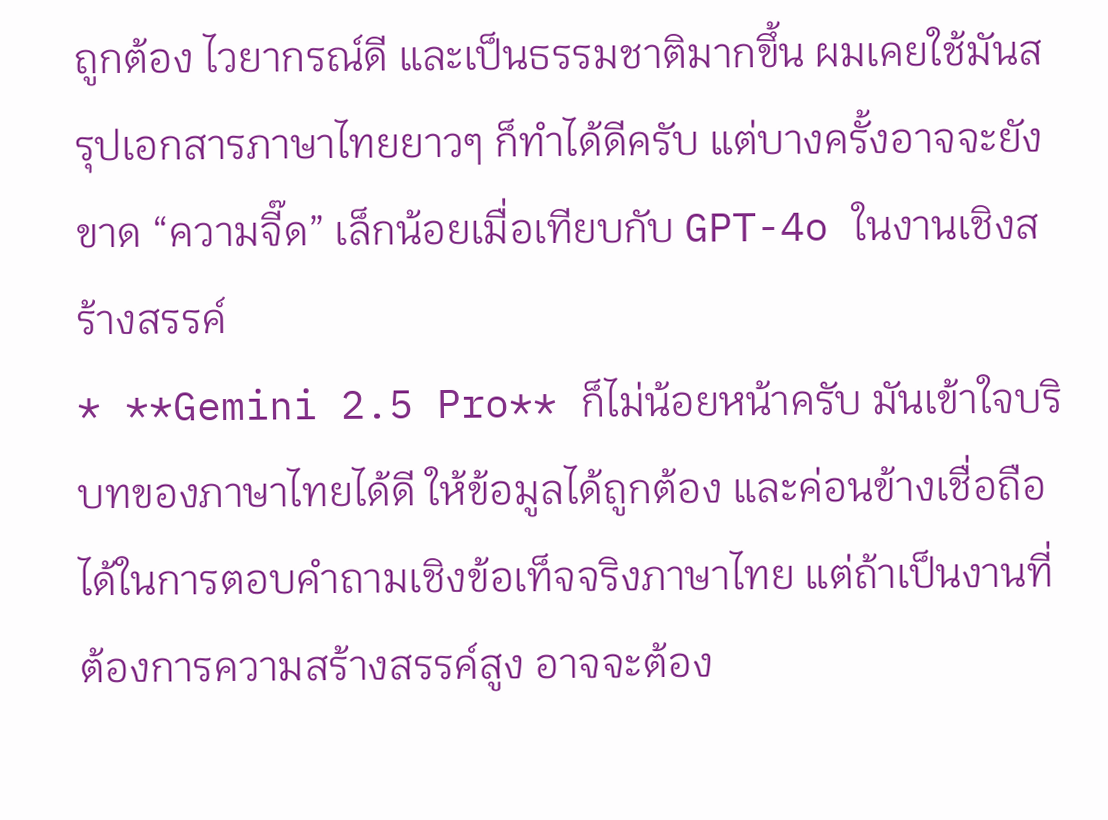ถูกต้อง ไวยากรณ์ดี และเป็นธรรมชาติมากขึ้น ผมเคยใช้มันสรุปเอกสารภาษาไทยยาวๆ ก็ทำได้ดีครับ แต่บางครั้งอาจจะยังขาด “ความจี๊ด” เล็กน้อยเมื่อเทียบกับ GPT-4o ในงานเชิงสร้างสรรค์
* **Gemini 2.5 Pro** ก็ไม่น้อยหน้าครับ มันเข้าใจบริบทของภาษาไทยได้ดี ให้ข้อมูลได้ถูกต้อง และค่อนข้างเชื่อถือได้ในการตอบคำถามเชิงข้อเท็จจริงภาษาไทย แต่ถ้าเป็นงานที่ต้องการความสร้างสรรค์สูง อาจจะต้อง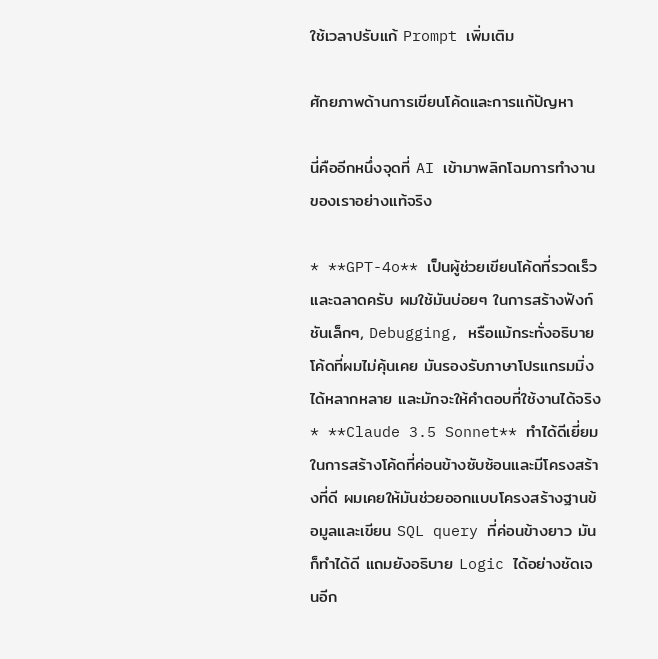ใช้เวลาปรับแก้ Prompt เพิ่มเติม

ศักยภาพด้านการเขียนโค้ดและการแก้ปัญหา

นี่คืออีกหนึ่งจุดที่ AI เข้ามาพลิกโฉมการทำงานของเราอย่างแท้จริง

* **GPT-4o** เป็นผู้ช่วยเขียนโค้ดที่รวดเร็วและฉลาดครับ ผมใช้มันบ่อยๆ ในการสร้างฟังก์ชันเล็กๆ, Debugging, หรือแม้กระทั่งอธิบายโค้ดที่ผมไม่คุ้นเคย มันรองรับภาษาโปรแกรมมิ่งได้หลากหลาย และมักจะให้คำตอบที่ใช้งานได้จริง
* **Claude 3.5 Sonnet** ทำได้ดีเยี่ยมในการสร้างโค้ดที่ค่อนข้างซับซ้อนและมีโครงสร้างที่ดี ผมเคยให้มันช่วยออกแบบโครงสร้างฐานข้อมูลและเขียน SQL query ที่ค่อนข้างยาว มันก็ทำได้ดี แถมยังอธิบาย Logic ได้อย่างชัดเจนอีก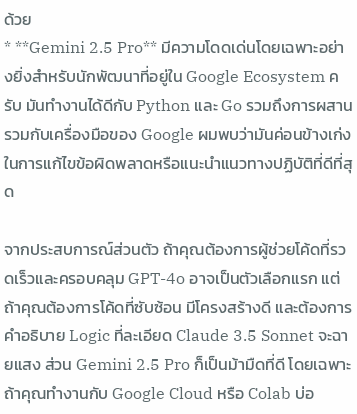ด้วย
* **Gemini 2.5 Pro** มีความโดดเด่นโดยเฉพาะอย่างยิ่งสำหรับนักพัฒนาที่อยู่ใน Google Ecosystem ครับ มันทำงานได้ดีกับ Python และ Go รวมถึงการผสานรวมกับเครื่องมือของ Google ผมพบว่ามันค่อนข้างเก่งในการแก้ไขข้อผิดพลาดหรือแนะนำแนวทางปฏิบัติที่ดีที่สุด

จากประสบการณ์ส่วนตัว ถ้าคุณต้องการผู้ช่วยโค้ดที่รวดเร็วและครอบคลุม GPT-4o อาจเป็นตัวเลือกแรก แต่ถ้าคุณต้องการโค้ดที่ซับซ้อน มีโครงสร้างดี และต้องการคำอธิบาย Logic ที่ละเอียด Claude 3.5 Sonnet จะฉายแสง ส่วน Gemini 2.5 Pro ก็เป็นม้ามืดที่ดี โดยเฉพาะถ้าคุณทำงานกับ Google Cloud หรือ Colab บ่อ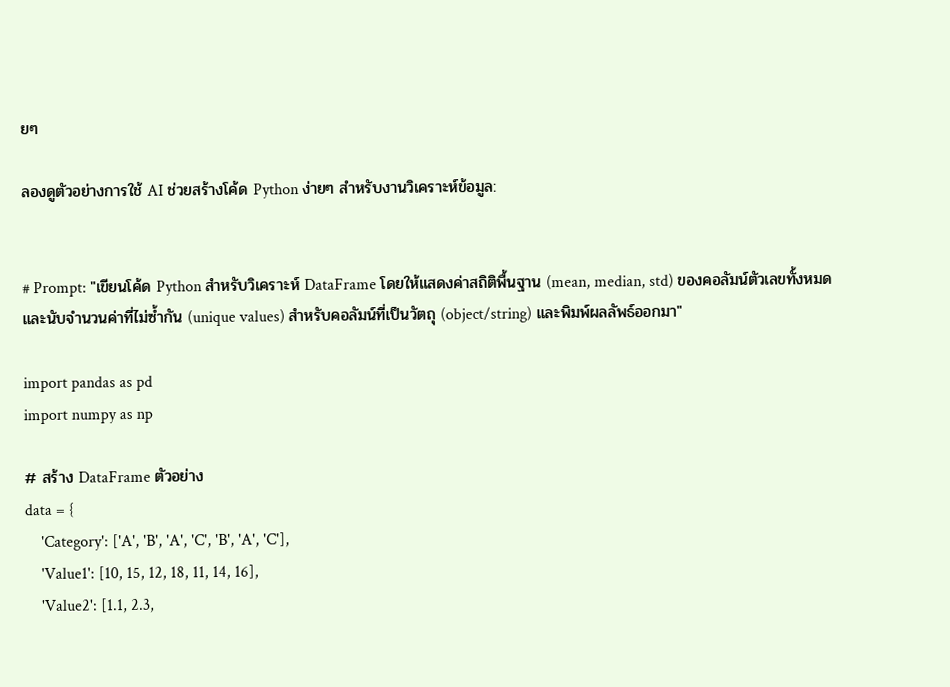ยๆ

ลองดูตัวอย่างการใช้ AI ช่วยสร้างโค้ด Python ง่ายๆ สำหรับงานวิเคราะห์ข้อมูล:


# Prompt: "เขียนโค้ด Python สำหรับวิเคราะห์ DataFrame โดยให้แสดงค่าสถิติพื้นฐาน (mean, median, std) ของคอลัมน์ตัวเลขทั้งหมด และนับจำนวนค่าที่ไม่ซ้ำกัน (unique values) สำหรับคอลัมน์ที่เป็นวัตถุ (object/string) และพิมพ์ผลลัพธ์ออกมา"

import pandas as pd
import numpy as np

# สร้าง DataFrame ตัวอย่าง
data = {
    'Category': ['A', 'B', 'A', 'C', 'B', 'A', 'C'],
    'Value1': [10, 15, 12, 18, 11, 14, 16],
    'Value2': [1.1, 2.3,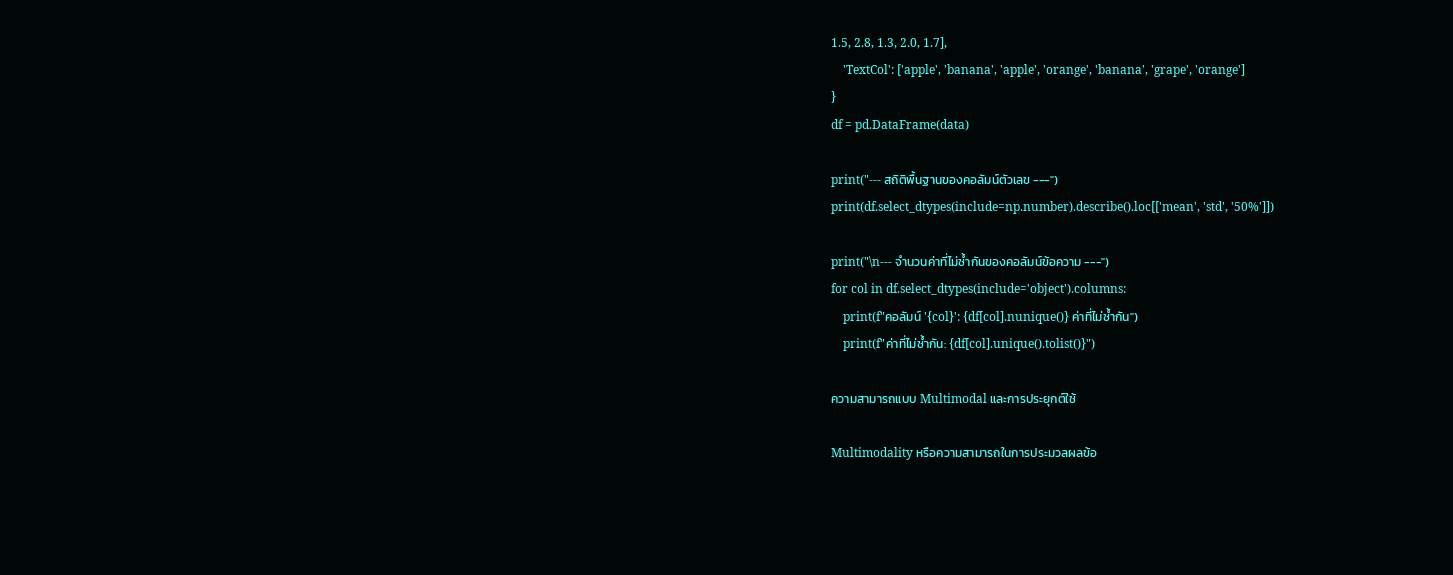1.5, 2.8, 1.3, 2.0, 1.7],
    'TextCol': ['apple', 'banana', 'apple', 'orange', 'banana', 'grape', 'orange']
}
df = pd.DataFrame(data)

print("--- สถิติพื้นฐานของคอลัมน์ตัวเลข ---")
print(df.select_dtypes(include=np.number).describe().loc[['mean', 'std', '50%']])

print("\n--- จำนวนค่าที่ไม่ซ้ำกันของคอลัมน์ข้อความ ---")
for col in df.select_dtypes(include='object').columns:
    print(f"คอลัมน์ '{col}': {df[col].nunique()} ค่าที่ไม่ซ้ำกัน")
    print(f"ค่าที่ไม่ซ้ำกัน: {df[col].unique().tolist()}")

ความสามารถแบบ Multimodal และการประยุกต์ใช้

Multimodality หรือความสามารถในการประมวลผลข้อ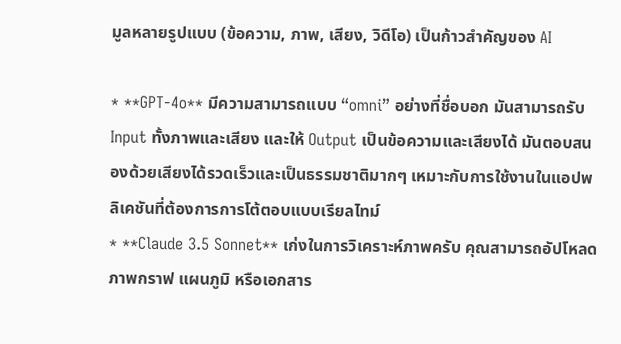มูลหลายรูปแบบ (ข้อความ, ภาพ, เสียง, วิดีโอ) เป็นก้าวสำคัญของ AI

* **GPT-4o** มีความสามารถแบบ “omni” อย่างที่ชื่อบอก มันสามารถรับ Input ทั้งภาพและเสียง และให้ Output เป็นข้อความและเสียงได้ มันตอบสนองด้วยเสียงได้รวดเร็วและเป็นธรรมชาติมากๆ เหมาะกับการใช้งานในแอปพลิเคชันที่ต้องการการโต้ตอบแบบเรียลไทม์
* **Claude 3.5 Sonnet** เก่งในการวิเคราะห์ภาพครับ คุณสามารถอัปโหลดภาพกราฟ แผนภูมิ หรือเอกสาร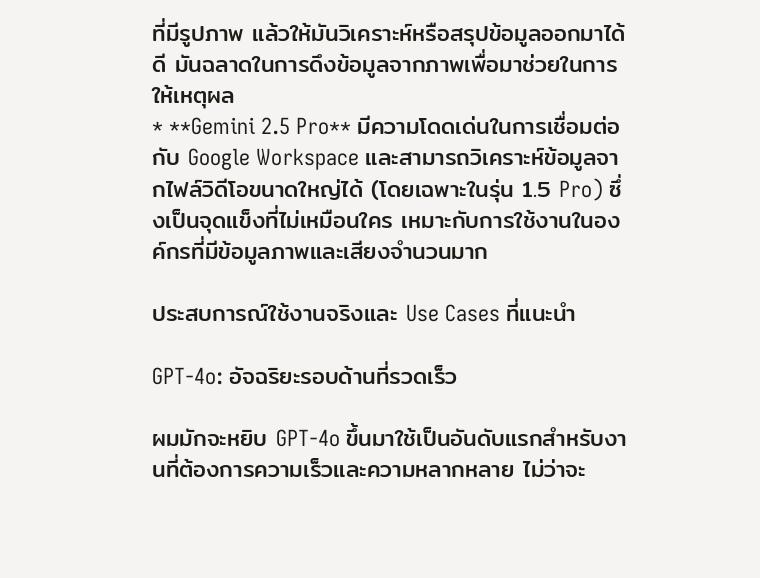ที่มีรูปภาพ แล้วให้มันวิเคราะห์หรือสรุปข้อมูลออกมาได้ดี มันฉลาดในการดึงข้อมูลจากภาพเพื่อมาช่วยในการให้เหตุผล
* **Gemini 2.5 Pro** มีความโดดเด่นในการเชื่อมต่อกับ Google Workspace และสามารถวิเคราะห์ข้อมูลจากไฟล์วิดีโอขนาดใหญ่ได้ (โดยเฉพาะในรุ่น 1.5 Pro) ซึ่งเป็นจุดแข็งที่ไม่เหมือนใคร เหมาะกับการใช้งานในองค์กรที่มีข้อมูลภาพและเสียงจำนวนมาก

ประสบการณ์ใช้งานจริงและ Use Cases ที่แนะนำ

GPT-4o: อัจฉริยะรอบด้านที่รวดเร็ว

ผมมักจะหยิบ GPT-4o ขึ้นมาใช้เป็นอันดับแรกสำหรับงานที่ต้องการความเร็วและความหลากหลาย ไม่ว่าจะ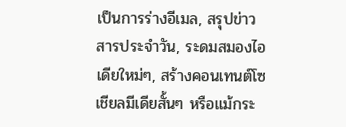เป็นการร่างอีเมล, สรุปข่าวสารประจำวัน, ระดมสมองไอเดียใหม่ๆ, สร้างคอนเทนต์โซเชียลมีเดียสั้นๆ หรือแม้กระ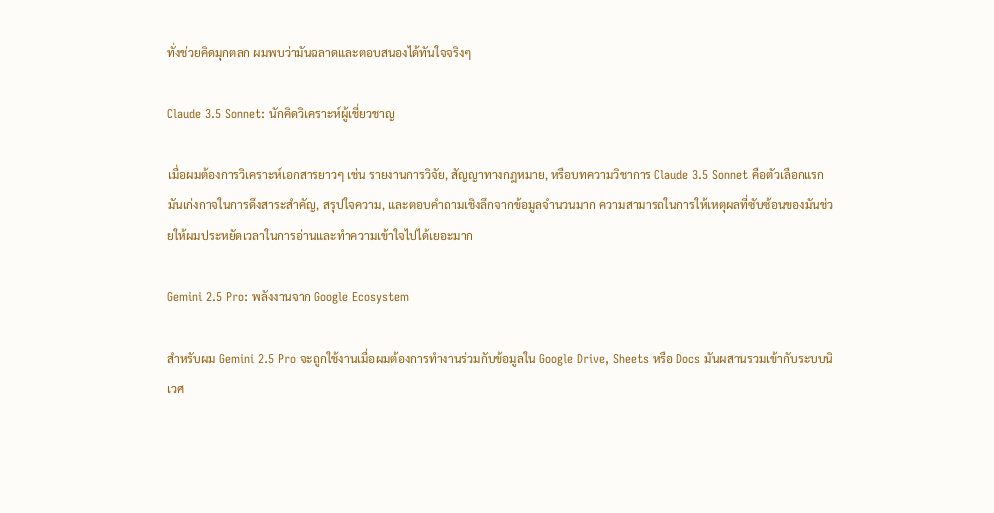ทั่งช่วยคิดมุกตลก ผมพบว่ามันฉลาดและตอบสนองได้ทันใจจริงๆ

Claude 3.5 Sonnet: นักคิดวิเคราะห์ผู้เชี่ยวชาญ

เมื่อผมต้องการวิเคราะห์เอกสารยาวๆ เช่น รายงานการวิจัย, สัญญาทางกฎหมาย, หรือบทความวิชาการ Claude 3.5 Sonnet คือตัวเลือกแรก มันเก่งกาจในการดึงสาระสำคัญ, สรุปใจความ, และตอบคำถามเชิงลึกจากข้อมูลจำนวนมาก ความสามารถในการให้เหตุผลที่ซับซ้อนของมันช่วยให้ผมประหยัดเวลาในการอ่านและทำความเข้าใจไปได้เยอะมาก

Gemini 2.5 Pro: พลังงานจาก Google Ecosystem

สำหรับผม Gemini 2.5 Pro จะถูกใช้งานเมื่อผมต้องการทำงานร่วมกับข้อมูลใน Google Drive, Sheets หรือ Docs มันผสานรวมเข้ากับระบบนิเวศ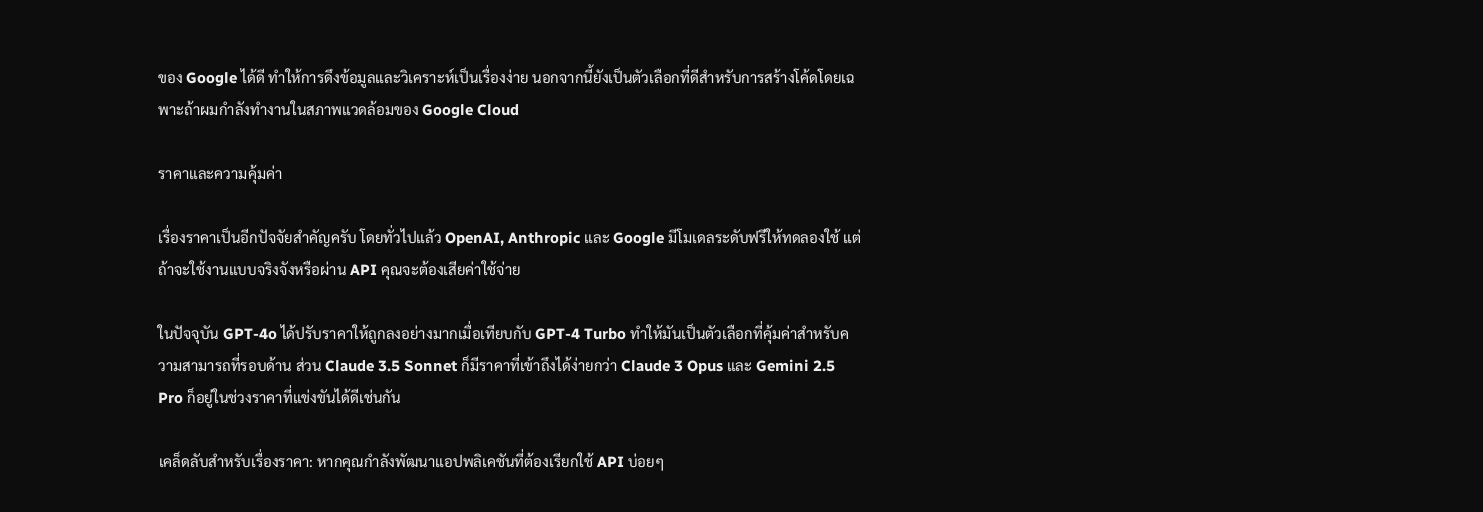ของ Google ได้ดี ทำให้การดึงข้อมูลและวิเคราะห์เป็นเรื่องง่าย นอกจากนี้ยังเป็นตัวเลือกที่ดีสำหรับการสร้างโค้ดโดยเฉพาะถ้าผมกำลังทำงานในสภาพแวดล้อมของ Google Cloud

ราคาและความคุ้มค่า

เรื่องราคาเป็นอีกปัจจัยสำคัญครับ โดยทั่วไปแล้ว OpenAI, Anthropic และ Google มีโมเดลระดับฟรีให้ทดลองใช้ แต่ถ้าจะใช้งานแบบจริงจังหรือผ่าน API คุณจะต้องเสียค่าใช้จ่าย

ในปัจจุบัน GPT-4o ได้ปรับราคาให้ถูกลงอย่างมากเมื่อเทียบกับ GPT-4 Turbo ทำให้มันเป็นตัวเลือกที่คุ้มค่าสำหรับความสามารถที่รอบด้าน ส่วน Claude 3.5 Sonnet ก็มีราคาที่เข้าถึงได้ง่ายกว่า Claude 3 Opus และ Gemini 2.5 Pro ก็อยู่ในช่วงราคาที่แข่งขันได้ดีเช่นกัน

เคล็ดลับสำหรับเรื่องราคา: หากคุณกำลังพัฒนาแอปพลิเคชันที่ต้องเรียกใช้ API บ่อยๆ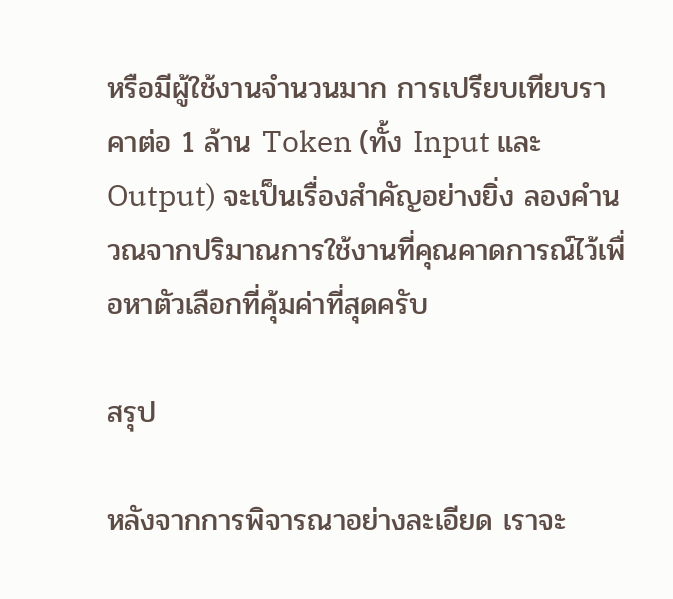หรือมีผู้ใช้งานจำนวนมาก การเปรียบเทียบราคาต่อ 1 ล้าน Token (ทั้ง Input และ Output) จะเป็นเรื่องสำคัญอย่างยิ่ง ลองคำนวณจากปริมาณการใช้งานที่คุณคาดการณ์ไว้เพื่อหาตัวเลือกที่คุ้มค่าที่สุดครับ

สรุป

หลังจากการพิจารณาอย่างละเอียด เราจะ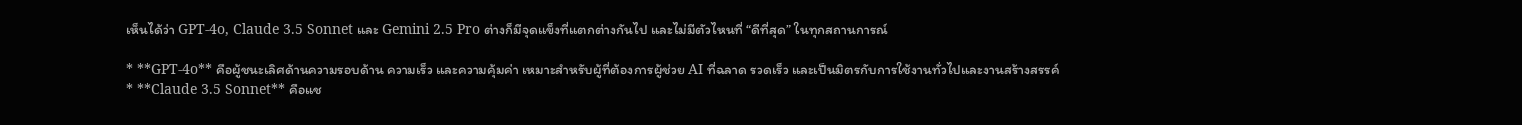เห็นได้ว่า GPT-4o, Claude 3.5 Sonnet และ Gemini 2.5 Pro ต่างก็มีจุดแข็งที่แตกต่างกันไป และไม่มีตัวไหนที่ “ดีที่สุด” ในทุกสถานการณ์

* **GPT-4o** คือผู้ชนะเลิศด้านความรอบด้าน ความเร็ว และความคุ้มค่า เหมาะสำหรับผู้ที่ต้องการผู้ช่วย AI ที่ฉลาด รวดเร็ว และเป็นมิตรกับการใช้งานทั่วไปและงานสร้างสรรค์
* **Claude 3.5 Sonnet** คือแช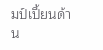มป์เปี้ยนด้าน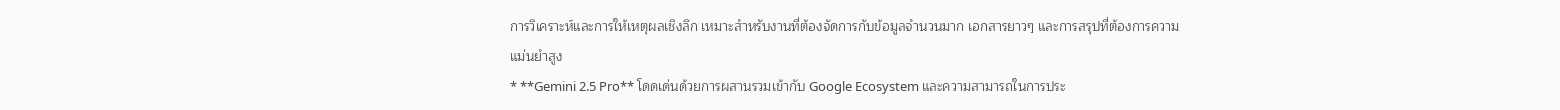การวิเคราะห์และการให้เหตุผลเชิงลึก เหมาะสำหรับงานที่ต้องจัดการกับข้อมูลจำนวนมาก เอกสารยาวๆ และการสรุปที่ต้องการความแม่นยำสูง
* **Gemini 2.5 Pro** โดดเด่นด้วยการผสานรวมเข้ากับ Google Ecosystem และความสามารถในการประ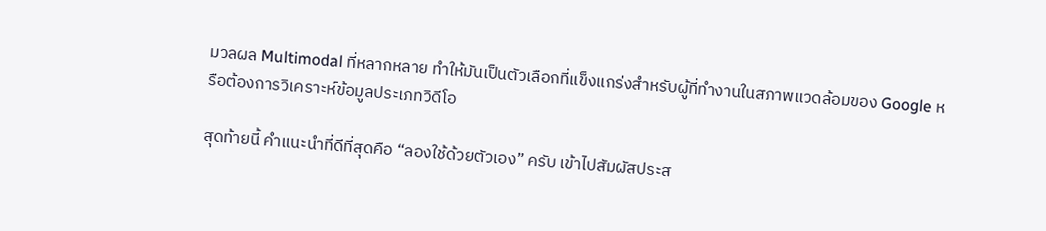มวลผล Multimodal ที่หลากหลาย ทำให้มันเป็นตัวเลือกที่แข็งแกร่งสำหรับผู้ที่ทำงานในสภาพแวดล้อมของ Google หรือต้องการวิเคราะห์ข้อมูลประเภทวิดีโอ

สุดท้ายนี้ คำแนะนำที่ดีที่สุดคือ “ลองใช้ด้วยตัวเอง” ครับ เข้าไปสัมผัสประส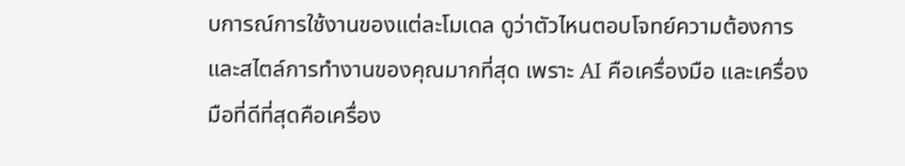บการณ์การใช้งานของแต่ละโมเดล ดูว่าตัวไหนตอบโจทย์ความต้องการและสไตล์การทำงานของคุณมากที่สุด เพราะ AI คือเครื่องมือ และเครื่องมือที่ดีที่สุดคือเครื่อง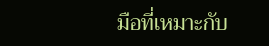มือที่เหมาะกับ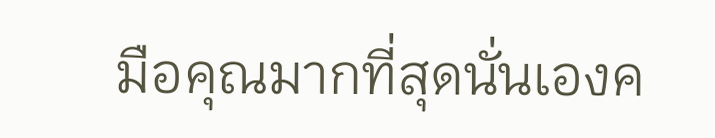มือคุณมากที่สุดนั่นเองค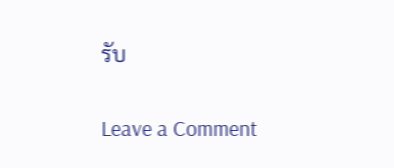รับ

Leave a Comment